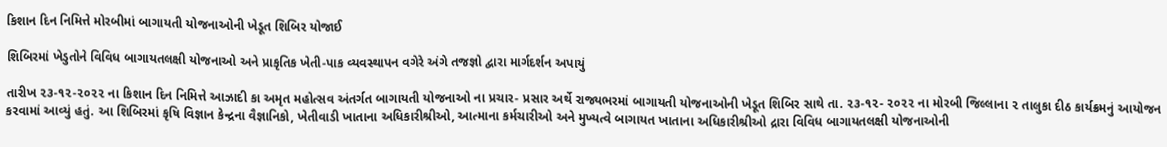કિશાન દિન નિમિત્તે મોરબીમાં બાગાયતી યોજનાઓની ખેડૂત શિબિર યોજાઈ

શિબિરમાં ખેડુતોને વિવિધ બાગાયતલક્ષી યોજનાઓ અને પ્રાકૃતિક ખેતી-પાક વ્યવસ્થાપન વગેરે અંગે તજજ્ઞો દ્વારા માર્ગદર્શન અપાયું

તારીખ ૨૩-૧૨-૨૦૨૨ ના કિશાન દિન નિમિત્તે આઝાદી કા અમૃત મહોત્સવ અંતર્ગત બાગાયતી યોજનાઓ ના પ્રચાર- પ્રસાર અર્થે રાજ્યભરમાં બાગાયતી યોજનાઓની ખેડૂત શિબિર સાથે તા. ૨૩-૧૨- ૨૦૨૨ ના મોરબી જિલ્લાના ૨ તાલુકા દીઠ કાર્યક્રમનું આયોજન કરવામાં આવ્યું હતું. આ શિબિરમાં કૃષિ વિજ્ઞાન કેન્દ્રના વૈજ્ઞાનિકો, ખેતીવાડી ખાતાના અધિકારીશ્રીઓ, આત્માના કર્મચારીઓ અને મુખ્યત્વે બાગાયત ખાતાના અધિકારીશ્રીઓ દ્રારા વિવિધ બાગાયતલક્ષી યોજનાઓની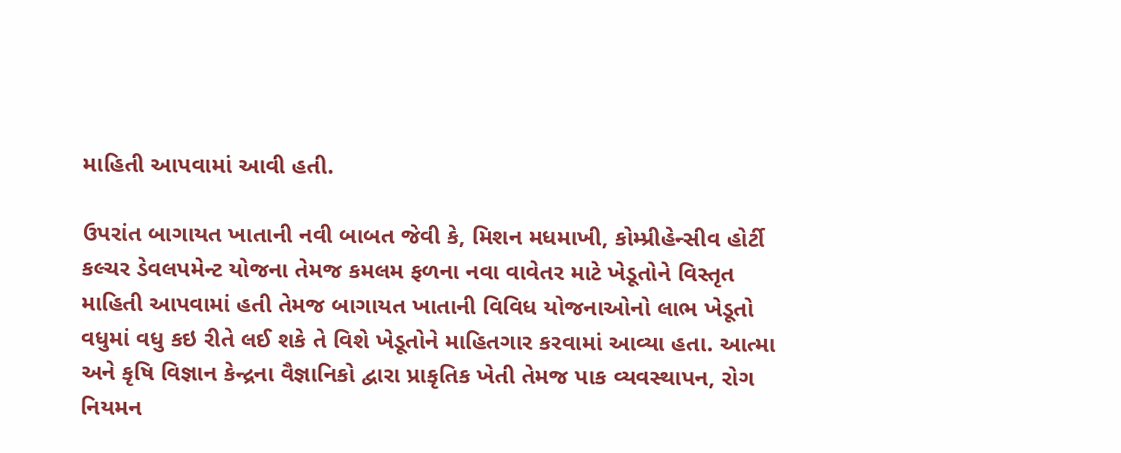માહિતી આપવામાં આવી હતી.

ઉપરાંત બાગાયત ખાતાની નવી બાબત જેવી કે, મિશન મધમાખી, કોમ્પ્રીહેન્સીવ હોર્ટી કલ્ચર ડેવલપમેન્ટ યોજના તેમજ કમલમ ફળના નવા વાવેતર માટે ખેડૂતોને વિસ્તૃત માહિતી આપવામાં હતી તેમજ બાગાયત ખાતાની વિવિધ યોજનાઓનો લાભ ખેડૂતો વધુમાં વધુ કઇ રીતે લઈ શકે તે વિશે ખેડૂતોને માહિતગાર કરવામાં આવ્યા હતા. આત્મા અને કૃષિ વિજ્ઞાન કેન્દ્રના વૈજ્ઞાનિકો દ્વારા પ્રાકૃતિક ખેતી તેમજ પાક વ્યવસ્થાપન, રોગ નિયમન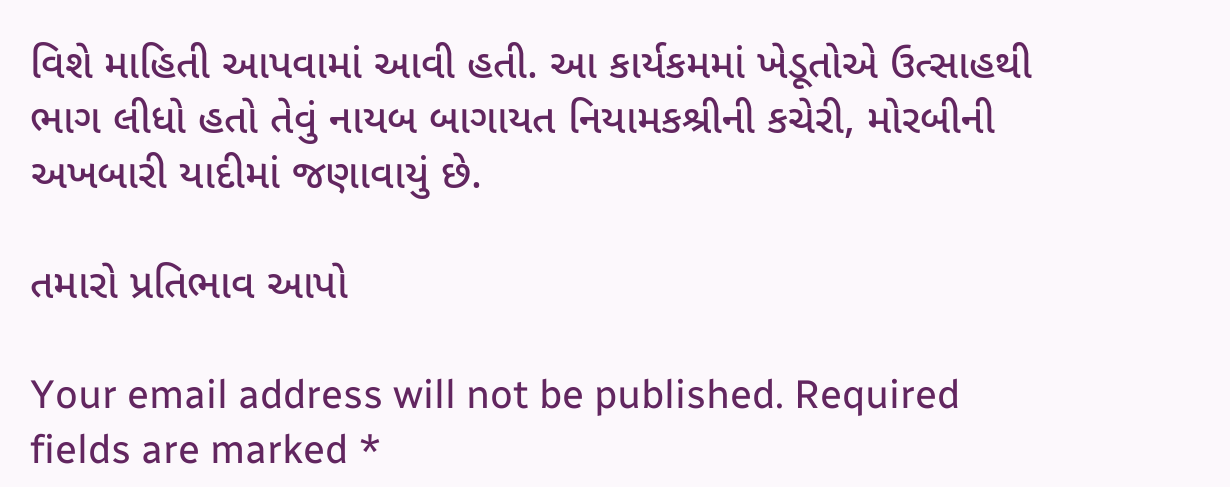વિશે માહિતી આપવામાં આવી હતી. આ કાર્યકમમાં ખેડૂતોએ ઉત્સાહથી ભાગ લીધો હતો તેવું નાયબ બાગાયત નિયામકશ્રીની કચેરી, મોરબીની અખબારી યાદીમાં જણાવાયું છે.

તમારો પ્રતિભાવ આપો

Your email address will not be published. Required fields are marked *